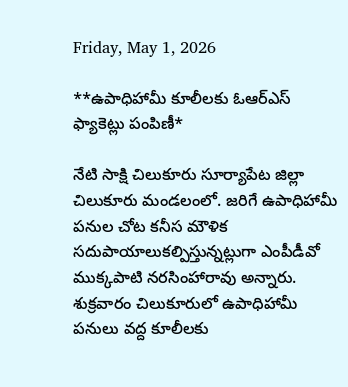Friday, May 1, 2026

**ఉపాధిహామీ కూలీలకు ఓఆర్ఎస్ ఫ్యాకెట్లు పంపిణీ*

నేటి సాక్షి చిలుకూరు సూర్యాపేట జిల్లా చిలుకూరు మండలంలో. జరిగే ఉపాధిహామీ పనుల చోట కనీస మౌళిక సదుపాయాలుకల్పిస్తున్నట్లుగా ఎంపీడీవో ముక్కపాటి నరసింహారావు అన్నారు. శుక్రవారం చిలుకూరులో ఉపాధిహామీ పనులు వద్ద కూలీలకు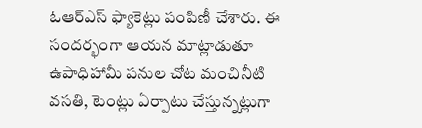ఓఆర్ఎస్ ఫ్యాకెట్లు పంపిణీ చేశారు. ఈ సందర్భంగా ఆయన మాట్లాడుతూ ఉపాధిహామీ పనుల చోట మంచినీటి వసతి, టెంట్లు ఏర్పాటు చేస్తున్నట్లుగా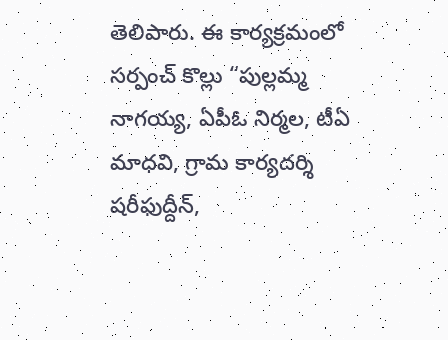తెలిపారు. ఈ కార్యక్రమంలో సర్పంచ్ కొల్లు “పుల్లమ్మ నాగయ్య, ఏపీఓ నిర్మల, టీఏ మాధవి, గ్రామ కార్యదర్శి షరీఫుద్దీన్,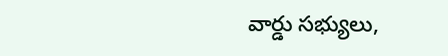వార్డు సభ్యులు,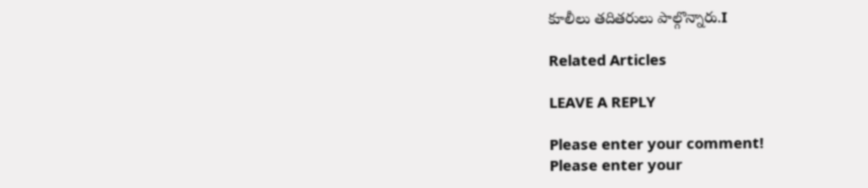కూలీలు తదితరులు పాల్గొన్నారు.I

Related Articles

LEAVE A REPLY

Please enter your comment!
Please enter your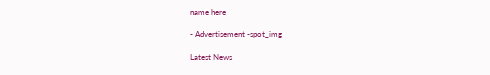name here

- Advertisement -spot_img

Latest News